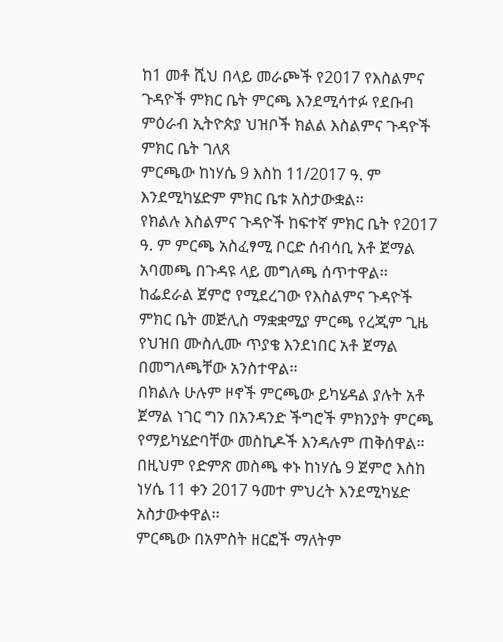ከ1 መቶ ሺህ በላይ መራጮች የ2017 የእስልምና ጉዳዮች ምክር ቤት ምርጫ እንደሚሳተፉ የደቡብ ምዕራብ ኢትዮጵያ ህዝቦች ክልል እስልምና ጉዳዮች ምክር ቤት ገለጸ
ምርጫው ከነሃሴ 9 እስከ 11/2017 ዓ. ም እንደሚካሄድም ምክር ቤቱ አስታውቋል፡፡
የክልሉ እስልምና ጉዳዮች ከፍተኛ ምክር ቤት የ2017 ዓ. ም ምርጫ አስፈፃሚ ቦርድ ሰብሳቢ አቶ ጀማል አባመጫ በጉዳዩ ላይ መግለጫ ሰጥተዋል፡፡
ከፌደራል ጀምሮ የሚደረገው የእስልምና ጉዳዮች ምክር ቤት መጅሊስ ማቋቋሚያ ምርጫ የረጂም ጊዜ የህዝበ ሙስሊሙ ጥያቄ እንደነበር አቶ ጀማል በመግለጫቸው አንስተዋል፡፡
በክልሉ ሁሉም ዞኖች ምርጫው ይካሄዳል ያሉት አቶ ጀማል ነገር ግን በአንዳንድ ችግሮች ምክንያት ምርጫ የማይካሄድባቸው መስኪዶች እንዳሉም ጠቅሰዋል፡፡
በዚህም የድምጽ መስጫ ቀኑ ከነሃሴ 9 ጀምሮ እስከ ነሃሴ 11 ቀን 2017 ዓመተ ምህረት እንደሚካሄድ አስታውቀዋል፡፡
ምርጫው በአምስት ዘርፎች ማለትም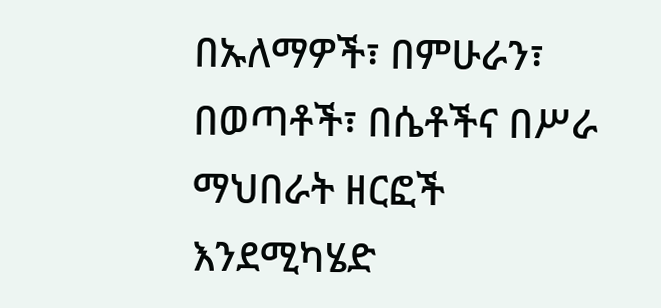በኡለማዎች፣ በምሁራን፣ በወጣቶች፣ በሴቶችና በሥራ ማህበራት ዘርፎች እንደሚካሄድ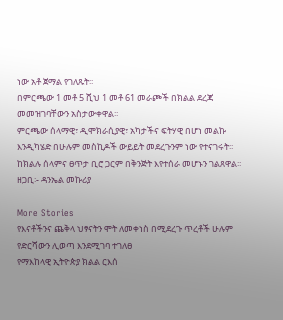ነው አቶ ጀማል የገለጹት፡፡
በምርጫው 1 መቶ 5 ሺህ 1 መቶ 61 መራጮች በክልል ደረጃ መመዝገባቸውን አስታውቀዋል፡፡
ምርጫው ሰላማዊ፣ ዲሞክራሲያዊ፣ አካታችና ፍትሃዊ በሆነ መልኩ እንዲካሄድ በሁሉም መስኪዶች ውይይት መደረጉንም ነው የተናገሩት፡፡
ከክልሉ ሰላምና ፀጥታ ቢሮ ጋርም በቅንጅት እየተሰራ መሆኑን ገልጸዋል፡፡
ዘጋቢ፡- ዳንኤል መኩሪያ

More Stories
የእናቶችንና ጨቅላ ህፃናትን ሞት ለመቀነስ በሚደረጉ ጥረቶች ሁሉም የድርሻውን ሊወጣ እንደሚገባ ተገለፀ
የማእከላዊ ኢትዮጵያ ክልል ርእሰ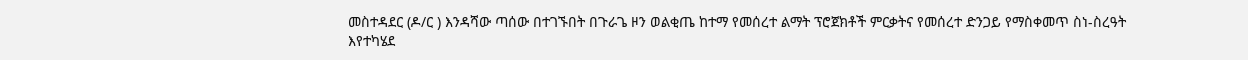መስተዳደር (ዶ/ር ) እንዳሻው ጣሰው በተገኙበት በጉራጌ ዞን ወልቂጤ ከተማ የመሰረተ ልማት ፕሮጀክቶች ምርቃትና የመሰረተ ድንጋይ የማስቀመጥ ስነ-ስረዓት እየተካሄደ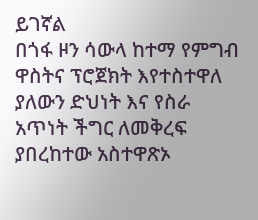ይገኛል
በጎፋ ዞን ሳውላ ከተማ የምግብ ዋስትና ፕሮጀክት እየተስተዋለ ያለውን ድህነት እና የስራ አጥነት ችግር ለመቅረፍ ያበረከተው አስተዋጽኦ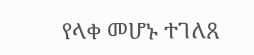የላቀ መሆኑ ተገለጸ